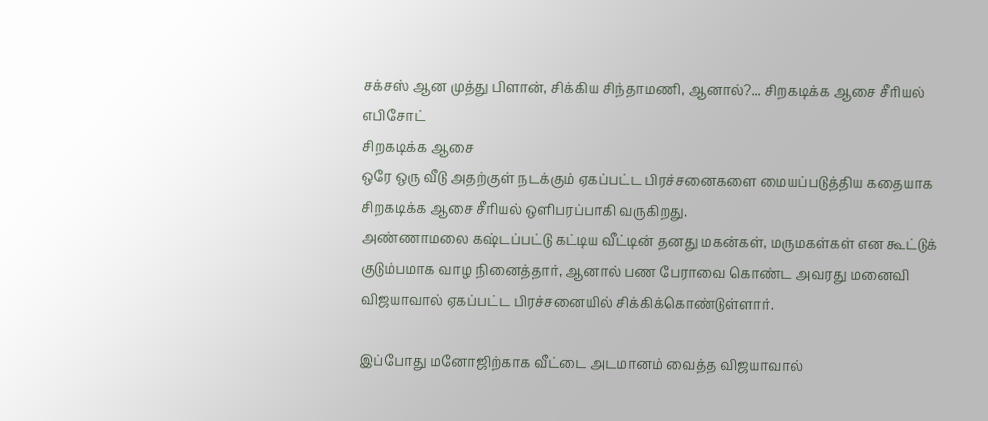சக்சஸ் ஆன முத்து பிளான், சிக்கிய சிந்தாமணி, ஆனால்?... சிறகடிக்க ஆசை சீரியல் எபிசோட்
சிறகடிக்க ஆசை
ஒரே ஒரு வீடு அதற்குள் நடக்கும் ஏகப்பட்ட பிரச்சனைகளை மையப்படுத்திய கதையாக சிறகடிக்க ஆசை சீரியல் ஒளிபரப்பாகி வருகிறது.
அண்ணாமலை கஷ்டப்பட்டு கட்டிய வீட்டின் தனது மகன்கள், மருமகள்கள் என கூட்டுக் குடும்பமாக வாழ நினைத்தார், ஆனால் பண பேராவை கொண்ட அவரது மனைவி விஜயாவால் ஏகப்பட்ட பிரச்சனையில் சிக்கிக்கொண்டுள்ளார்.

இப்போது மனோஜிற்காக வீட்டை அடமானம் வைத்த விஜயாவால்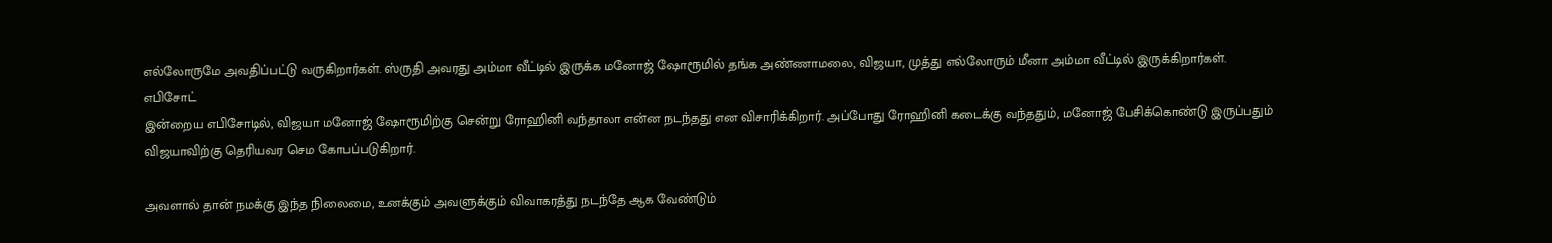எல்லோருமே அவதிப்பட்டு வருகிறார்கள். ஸ்ருதி அவரது அம்மா வீட்டில் இருக்க மனோஜ் ஷோரூமில் தங்க அண்ணாமலை, விஜயா, முத்து எல்லோரும் மீனா அம்மா வீட்டில் இருக்கிறார்கள்.
எபிசோட்
இன்றைய எபிசோடில், விஜயா மனோஜ் ஷோரூமிற்கு சென்று ரோஹினி வந்தாலா என்ன நடந்தது என விசாரிக்கிறார். அப்போது ரோஹினி கடைக்கு வந்ததும், மனோஜ் பேசிக்கொண்டு இருப்பதும் விஜயாவிற்கு தெரியவர செம கோபப்படுகிறார்.

அவளால் தான் நமக்கு இந்த நிலைமை, உனக்கும் அவளுக்கும் விவாகரத்து நடந்தே ஆக வேண்டும்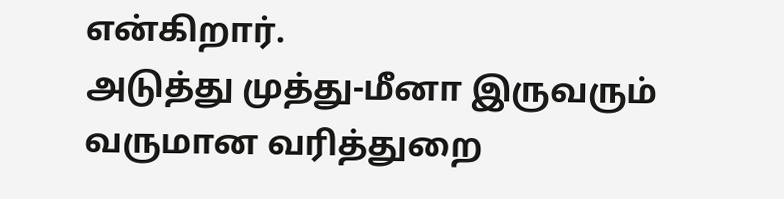என்கிறார்.
அடுத்து முத்து-மீனா இருவரும் வருமான வரித்துறை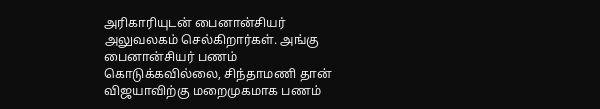அரிகாரியுடன் பைனான்சியர் அலுவலகம் செல்கிறார்கள். அங்கு பைனான்சியர் பணம் கொடுக்கவில்லை, சிந்தாமணி தான் விஜயாவிற்கு மறைமுகமாக பணம்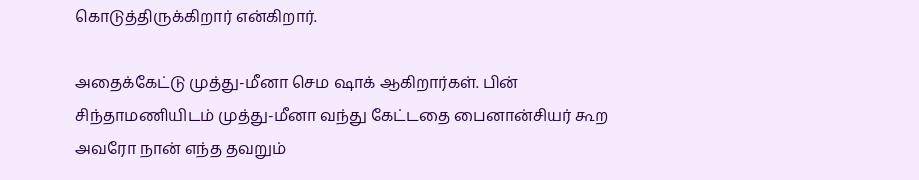கொடுத்திருக்கிறார் என்கிறார்.

அதைக்கேட்டு முத்து-மீனா செம ஷாக் ஆகிறார்கள். பின் சிந்தாமணியிடம் முத்து-மீனா வந்து கேட்டதை பைனான்சியர் கூற அவரோ நான் எந்த தவறும்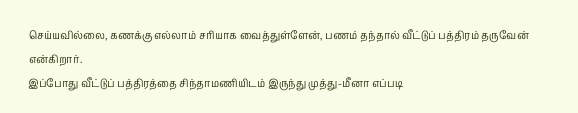செய்யவில்லை, கணக்கு எல்லாம் சரியாக வைத்துள்ளேன், பணம் தந்தால் வீட்டுப் பத்திரம் தருவேன் என்கிறார்.
இப்போது வீட்டுப் பத்திரத்தை சிந்தாமணியிடம் இருந்து முத்து-மீனா எப்படி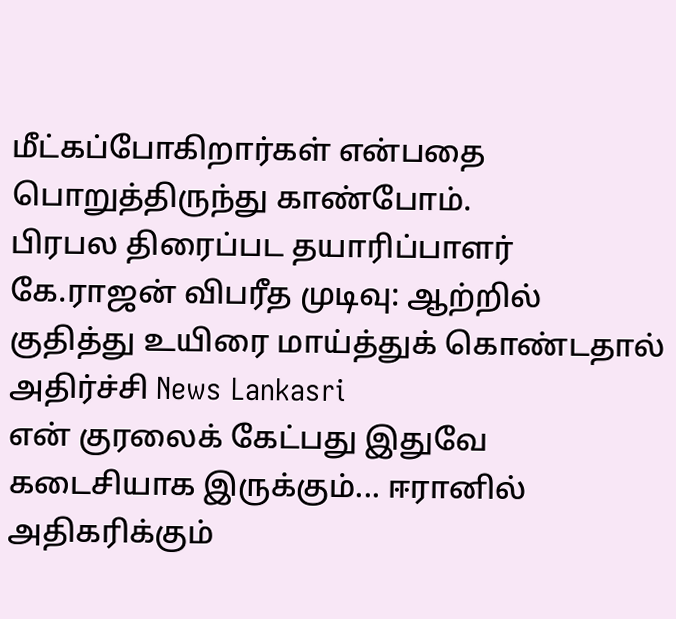மீட்கப்போகிறார்கள் என்பதை பொறுத்திருந்து காண்போம்.
பிரபல திரைப்பட தயாரிப்பாளர் கே.ராஜன் விபரீத முடிவு: ஆற்றில் குதித்து உயிரை மாய்த்துக் கொண்டதால் அதிர்ச்சி News Lankasri
என் குரலைக் கேட்பது இதுவே கடைசியாக இருக்கும்... ஈரானில் அதிகரிக்கும்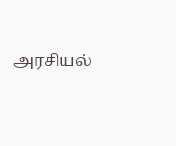அரசியல்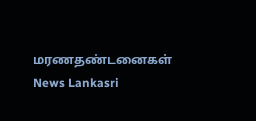மரணதண்டனைகள் News Lankasri